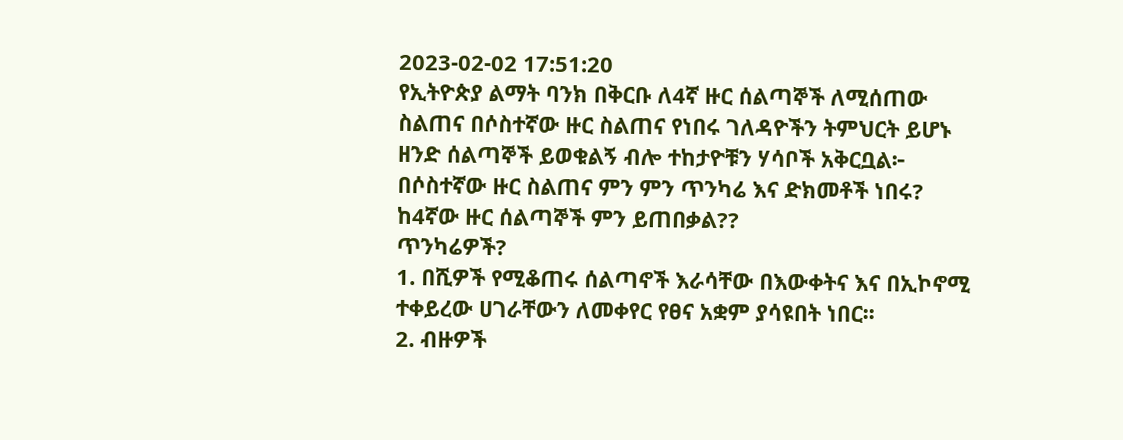2023-02-02 17:51:20
የኢትዮጵያ ልማት ባንክ በቅርቡ ለ4ኛ ዙር ሰልጣኞች ለሚሰጠው ስልጠና በሶስተኛው ዙር ስልጠና የነበሩ ገለዳዮችን ትምህርት ይሆኑ ዘንድ ሰልጣኞች ይወቁልኝ ብሎ ተከታዮቹን ሃሳቦች አቅርቧል፦
በሶስተኛው ዙር ስልጠና ምን ምን ጥንካሬ እና ድክመቶች ነበሩ? ከ4ኛው ዙር ሰልጣኞች ምን ይጠበቃል??
ጥንካሬዎች?
1. በሺዎች የሚቆጠሩ ሰልጣኖች እራሳቸው በእውቀትና እና በኢኮኖሚ ተቀይረው ሀገራቸውን ለመቀየር የፀና አቋም ያሳዩበት ነበር፡፡
2. ብዙዎች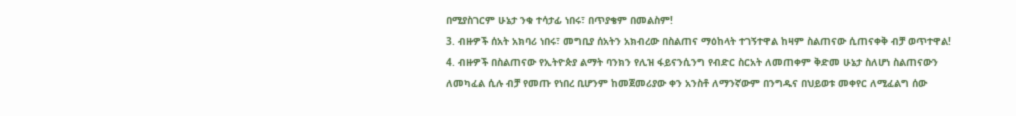በሚያስገርም ሁኔታ ንቁ ተሳታፊ ነበሩ፣ በጥያቄም በመልስም!
3. ብዙዎች ሰአት አክባሪ ነበሩ፣ መግቢያ ሰአትን አክብረው በስልጠና ማዕከላት ተገኝተዋል ከዛም ስልጠናው ሲጠናቀቅ ብቻ ወጥተዋል!
4. ብዙዎች በስልጠናው የኢትዮጵያ ልማት ባንክን የሊዝ ፋይናንሲንግ የብድር ስርአት ለመጠቀም ቅድመ ሁኔታ ስለሆነ ስልጠናውን ለመካፈል ሲሉ ብቻ የመጡ የነበረ ቢሆንም ከመጀመሪያው ቀን አንስቶ ለማንኛውም በንግዱና በህይወቱ መቀየር ለሚፈልግ ሰው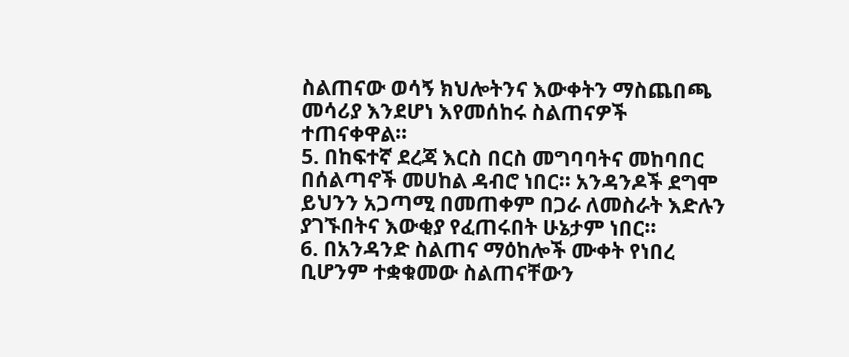ስልጠናው ወሳኝ ክህሎትንና እውቀትን ማስጨበጫ መሳሪያ እንደሆነ እየመሰከሩ ስልጠናዎች ተጠናቀዋል።
5. በከፍተኛ ደረጃ እርስ በርስ መግባባትና መከባበር በሰልጣኖች መሀከል ዳብሮ ነበር፡፡ አንዳንዶች ደግሞ ይህንን አጋጣሚ በመጠቀም በጋራ ለመስራት እድሉን ያገኙበትና እውቂያ የፈጠሩበት ሁኔታም ነበር፡፡
6. በአንዳንድ ስልጠና ማዕከሎች ሙቀት የነበረ ቢሆንም ተቋቁመው ስልጠናቸውን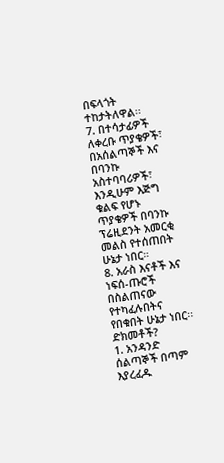በፍላጎት ተከታትለዋል፡፡
7. በተሳታፊዎች ለቀረቡ ጥያቄዎች፣ በአሰልጣኞች እና በባንኩ አስተባባሪዎች፣ እንዲሁም እጅግ ቁልፍ የሆኑ ጥያቄዎች በባንኩ ፕሬዚደንት አመርቂ መልስ የተሰጠበት ሁኔታ ነበር።
8. አራስ እናቶች እና ነፍሰ-ጡሮች በስልጠናው የተካፈሉበትና የበቁበት ሁኔታ ነበር፡፡
ድክመቶች?
1. አንዳንድ ሰልጣኞች በጣም እያረፈዱ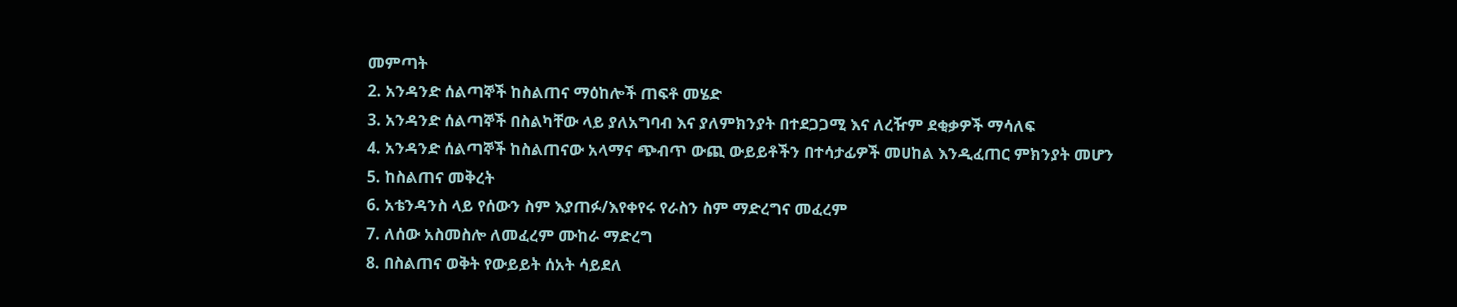መምጣት
2. አንዳንድ ሰልጣኞች ከስልጠና ማዕከሎች ጠፍቶ መሄድ
3. አንዳንድ ሰልጣኞች በስልካቸው ላይ ያለአግባብ እና ያለምክንያት በተደጋጋሚ እና ለረዥም ደቂቃዎች ማሳለፍ
4. አንዳንድ ሰልጣኞች ከስልጠናው አላማና ጭብጥ ውጪ ውይይቶችን በተሳታፊዎች መሀከል እንዲፈጠር ምክንያት መሆን
5. ከስልጠና መቅረት
6. አቴንዳንስ ላይ የሰውን ስም እያጠፉ/እየቀየሩ የራስን ስም ማድረግና መፈረም
7. ለሰው አስመስሎ ለመፈረም ሙከራ ማድረግ
8. በስልጠና ወቅት የውይይት ሰአት ሳይደለ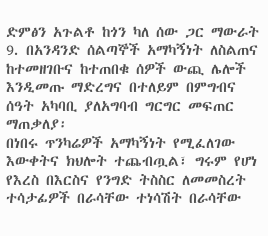ድምፅን አጉልቶ ከጎን ካለ ሰው ጋር ማውራት
9. በአንዳንድ ሰልጣኞች አማካኝነት ለስልጠና ከተመዘገቡና ከተጠበቁ ሰዎች ውጪ ሌሎች እንዲመጡ ማድረግና በተለይም በምግብና ሰዓት አካባቢ ያለአግባብ ግርግር መፍጠር
ማጠቃለያ፡
በነበሩ ጥንካሬዎች አማካኝነት የሚፈለገው እውቀትና ክህሎት ተጨብጧል፣ ግሩም የሆነ የእረስ በእርስና የንግድ ትስስር ለመመስረት ተሳታፊዎች በራሳቸው ተነሳሽት በራሳቸው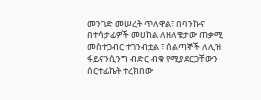መንገድ መሠረት ጥለዋል፣ በባንኩና በተሳታፊዎች መሀከል ለዘለቄታው ጠቃሚ መስተጋብር ተገንብቷል ፣ ሰልጣኞች ለሊዝ ፋይናንሲንግ ብድር ብቁ የሚያደርጋቸውን ሰርተፊኬት ተረክበው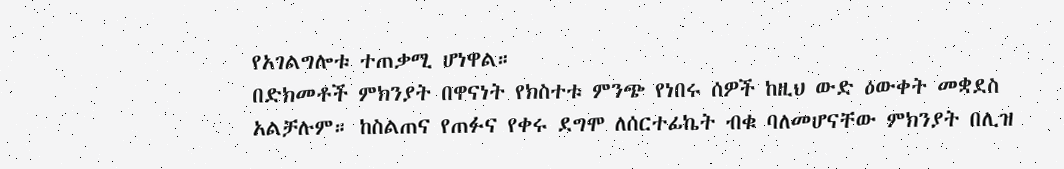የአገልግሎቱ ተጠቃሚ ሆነዋል።
በድክመቶች ምክንያት በዋናነት የክስተቱ ምንጭ የነበሩ ሰዎች ከዚህ ውድ ዕውቀት መቋደስ አልቻሉም። ከስልጠና የጠፉና የቀሩ ደግሞ ለሰርተፊኬት ብቁ ባለመሆናቸው ምክንያት በሊዝ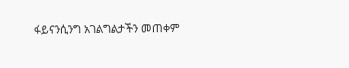ፋይናንሲንግ አገልግልታችን መጠቀም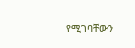የሚገባቸውን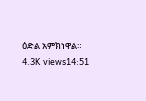ዕድል አምክነዋል።
4.3K views14:51